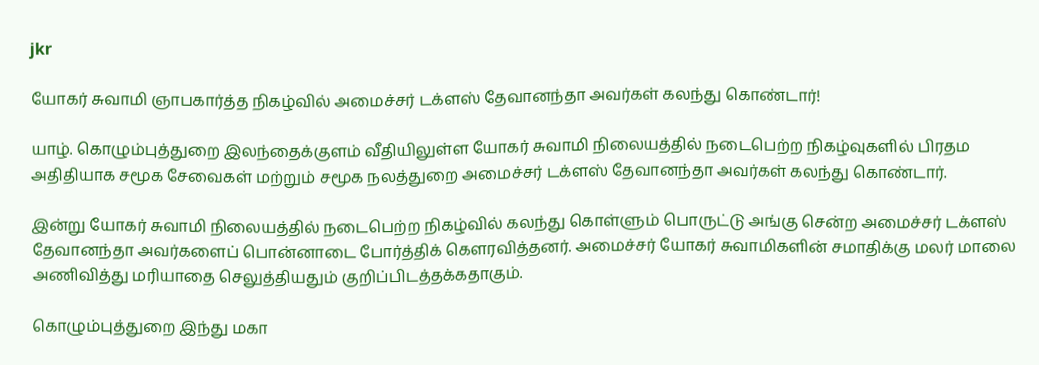jkr

யோகர் சுவாமி ஞாபகார்த்த நிகழ்வில் அமைச்சர் டக்ளஸ் தேவானந்தா அவர்கள் கலந்து கொண்டார்!

யாழ். கொழும்புத்துறை இலந்தைக்குளம் வீதியிலுள்ள யோகர் சுவாமி நிலையத்தில் நடைபெற்ற நிகழ்வுகளில் பிரதம அதிதியாக சமூக சேவைகள் மற்றும் சமூக நலத்துறை அமைச்சர் டக்ளஸ் தேவானந்தா அவர்கள் கலந்து கொண்டார்.

இன்று யோகர் சுவாமி நிலையத்தில் நடைபெற்ற நிகழ்வில் கலந்து கொள்ளும் பொருட்டு அங்கு சென்ற அமைச்சர் டக்ளஸ் தேவானந்தா அவர்களைப் பொன்னாடை போர்த்திக் கௌரவித்தனர். அமைச்சர் யோகர் சுவாமிகளின் சமாதிக்கு மலர் மாலை அணிவித்து மரியாதை செலுத்தியதும் குறிப்பிடத்தக்கதாகும்.

கொழும்புத்துறை இந்து மகா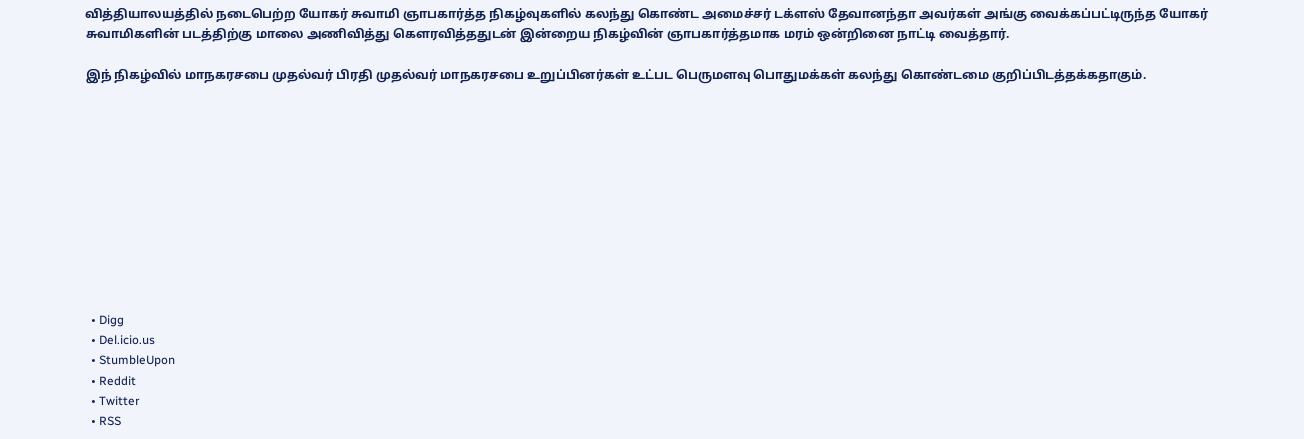வித்தியாலயத்தில் நடைபெற்ற யோகர் சுவாமி ஞாபகார்த்த நிகழ்வுகளில் கலந்து கொண்ட அமைச்சர் டக்ளஸ் தேவானந்தா அவர்கள் அங்கு வைக்கப்பட்டிருந்த யோகர் சுவாமிகளின் படத்திற்கு மாலை அணிவித்து கௌரவித்ததுடன் இன்றைய நிகழ்வின் ஞாபகார்த்தமாக மரம் ஒன்றினை நாட்டி வைத்தார்.

இந் நிகழ்வில் மாநகரசபை முதல்வர் பிரதி முதல்வர் மாநகரசபை உறுப்பினர்கள் உட்பட பெருமளவு பொதுமக்கள் கலந்து கொண்டமை குறிப்பிடத்தக்கதாகும்.











  • Digg
  • Del.icio.us
  • StumbleUpon
  • Reddit
  • Twitter
  • RSS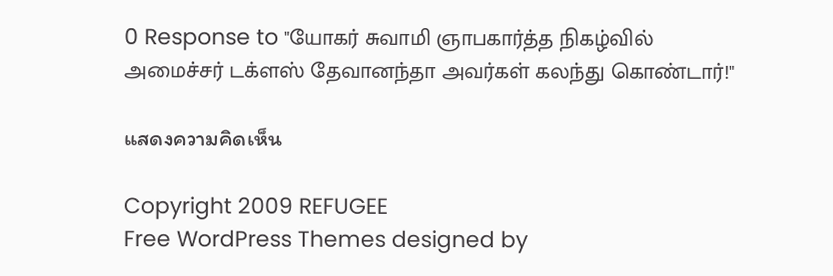0 Response to "யோகர் சுவாமி ஞாபகார்த்த நிகழ்வில் அமைச்சர் டக்ளஸ் தேவானந்தா அவர்கள் கலந்து கொண்டார்!"

แสดงความคิดเห็น

Copyright 2009 REFUGEE
Free WordPress Themes designed by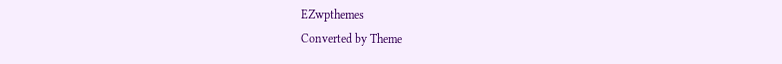EZwpthemes
Converted by Theme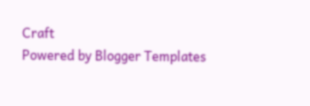Craft
Powered by Blogger Templates